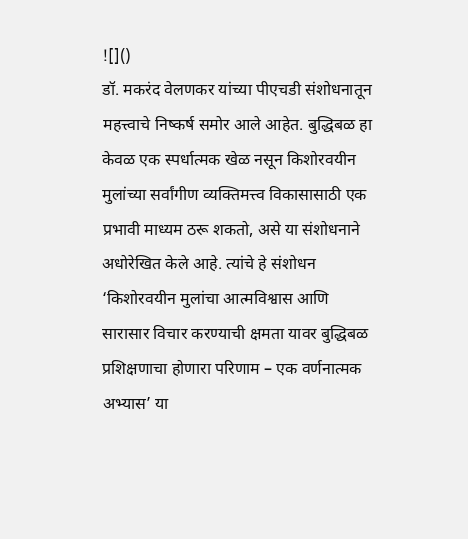![]()
डॉ. मकरंद वेलणकर यांच्या पीएचडी संशोधनातून महत्त्वाचे निष्कर्ष समोर आले आहेत. बुद्धिबळ हा केवळ एक स्पर्धात्मक खेळ नसून किशोरवयीन मुलांच्या सर्वांगीण व्यक्तिमत्त्व विकासासाठी एक प्रभावी माध्यम ठरू शकतो, असे या संशोधनाने अधोरेखित केले आहे. त्यांचे हे संशोधन ‘किशोरवयीन मुलांचा आत्मविश्वास आणि सारासार विचार करण्याची क्षमता यावर बुद्धिबळ प्रशिक्षणाचा होणारा परिणाम – एक वर्णनात्मक अभ्यास’ या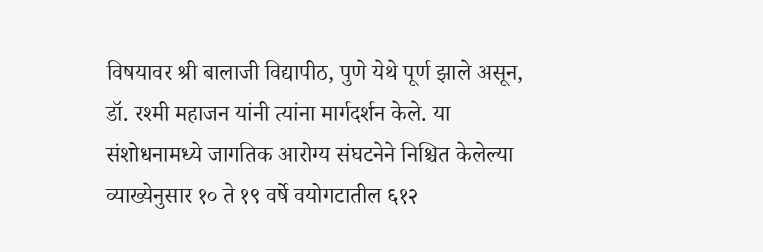विषयावर श्री बालाजी विद्यापीठ, पुणे येथे पूर्ण झाले असून, डॉ. रश्मी महाजन यांनी त्यांना मार्गदर्शन केले. या संशोधनामध्ये जागतिक आरोग्य संघटनेने निश्चित केलेल्या व्याख्येनुसार १० ते १९ वर्षे वयोगटातील ६१२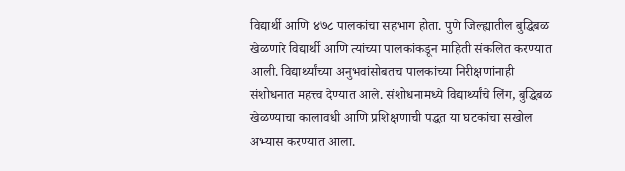विद्यार्थी आणि ४७८ पालकांचा सहभाग होता. पुणे जिल्ह्यातील बुद्धिबळ खेळणारे विद्यार्थी आणि त्यांच्या पालकांकडून माहिती संकलित करण्यात आली. विद्यार्थ्यांच्या अनुभवांसोबतच पालकांच्या निरीक्षणांनाही संशोधनात महत्त्व देण्यात आले. संशोधनामध्ये विद्यार्थ्यांचे लिंग, बुद्धिबळ खेळण्याचा कालावधी आणि प्रशिक्षणाची पद्धत या घटकांचा सखोल अभ्यास करण्यात आला.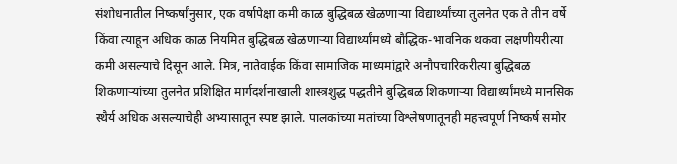संशोधनातील निष्कर्षांनुसार, एक वर्षापेक्षा कमी काळ बुद्धिबळ खेळणाऱ्या विद्यार्थ्यांच्या तुलनेत एक ते तीन वर्षे किंवा त्याहून अधिक काळ नियमित बुद्धिबळ खेळणाऱ्या विद्यार्थ्यांमध्ये बौद्धिक-भावनिक थकवा लक्षणीयरीत्या कमी असल्याचे दिसून आले. मित्र, नातेवाईक किंवा सामाजिक माध्यमांद्वारे अनौपचारिकरीत्या बुद्धिबळ शिकणाऱ्यांच्या तुलनेत प्रशिक्षित मार्गदर्शनाखाली शास्त्रशुद्ध पद्धतीने बुद्धिबळ शिकणाऱ्या विद्यार्थ्यांमध्ये मानसिक स्थैर्य अधिक असल्याचेही अभ्यासातून स्पष्ट झाले. पालकांच्या मतांच्या विश्लेषणातूनही महत्त्वपूर्ण निष्कर्ष समोर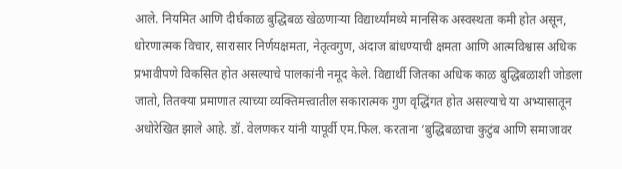आले. नियमित आणि दीर्घकाळ बुद्धिबळ खेळणाऱ्या विद्यार्थ्यांमध्ये मानसिक अस्वस्थता कमी होत असून, धोरणात्मक विचार, सारासार निर्णयक्षमता, नेतृत्वगुण, अंदाज बांधण्याची क्षमता आणि आत्मविश्वास अधिक प्रभावीपणे विकसित होत असल्याचे पालकांनी नमूद केले. विद्यार्थी जितका अधिक काळ बुद्धिबळाशी जोडला जातो, तितक्या प्रमाणात त्याच्या व्यक्तिमत्त्वातील सकारात्मक गुण वृद्धिंगत होत असल्याचे या अभ्यासातून अधोरेखित झाले आहे. डॉ. वेलणकर यांनी यापूर्वी एम.फिल. करताना ‘बुद्धिबळाचा कुटुंब आणि समाजावर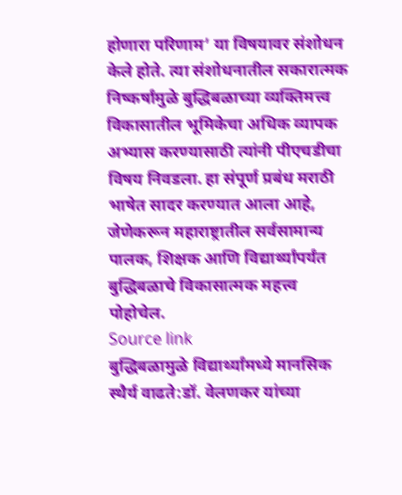होणारा परिणाम’ या विषयावर संशोधन केले होते. त्या संशोधनातील सकारात्मक निष्कर्षांमुळे बुद्धिबळाच्या व्यक्तिमत्त्व विकासातील भूमिकेचा अधिक व्यापक अभ्यास करण्यासाठी त्यांनी पीएचडीचा विषय निवडला. हा संपूर्ण प्रबंध मराठी भाषेत सादर करण्यात आला आहे, जेणेकरून महाराष्ट्रातील सर्वसामान्य पालक, शिक्षक आणि विद्यार्थ्यांपर्यंत बुद्धिबळाचे विकासात्मक महत्त्व पोहोचेल.
Source link
बुद्धिबळामुळे विद्यार्थ्यांमध्ये मानसिक स्थैर्य वाढते:डॉ. वेलणकर यांच्या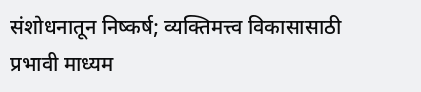संशोधनातून निष्कर्ष; व्यक्तिमत्त्व विकासासाठी प्रभावी माध्यम